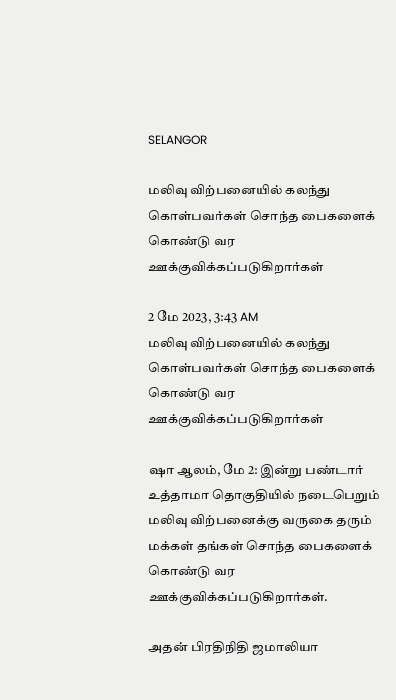SELANGOR

மலிவு விற்பனையில் கலந்து கொள்பவர்கள் சொந்த பைகளைக் கொண்டு வர ஊக்குவிக்கப்படுகிறார்கள்

2 மே 2023, 3:43 AM
மலிவு விற்பனையில் கலந்து கொள்பவர்கள் சொந்த பைகளைக் கொண்டு வர ஊக்குவிக்கப்படுகிறார்கள்

ஷா ஆலம், மே 2: இன்று பண்டார் உத்தாமா தொகுதியில் நடைபெறும் மலிவு விற்பனைக்கு வருகை தரும் மக்கள் தங்கள் சொந்த பைகளைக் கொண்டு வர ஊக்குவிக்கப்படுகிறார்கள்.

அதன் பிரதிநிதி ஜமாலியா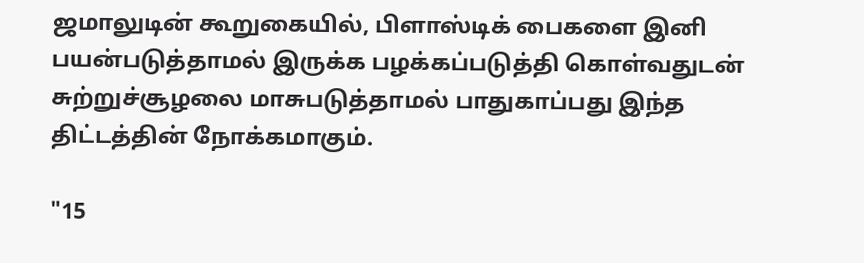ஜமாலுடின் கூறுகையில், பிளாஸ்டிக் பைகளை இனி பயன்படுத்தாமல் இருக்க பழக்கப்படுத்தி கொள்வதுடன் சுற்றுச்சூழலை மாசுபடுத்தாமல் பாதுகாப்பது இந்த திட்டத்தின் நோக்கமாகும்.

"15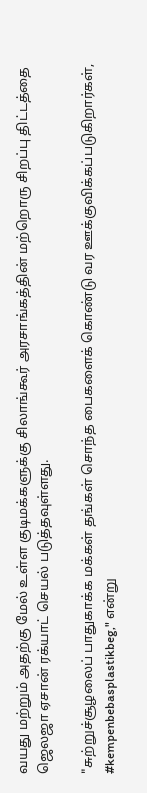வயது மற்றும் அதற்கு மேல் உள்ள குடிமக்களுக்கு சிலாங்கூர் அரசாங்கத்தின் மற்றொரு சிறப்பு திட்டத்தை ஜெலஜா ஏசான் ரக்யாட் செயல் படுத்தவுள்ளது.

"சுற்றுச்சூழலைப் பாதுகாக்க மக்கள் தங்கள் சொந்த பைகளைக் கொண்டு வர ஊக்குவிக்கப்படுகிறார்கள், #kempenbebasplastikbeg," என்று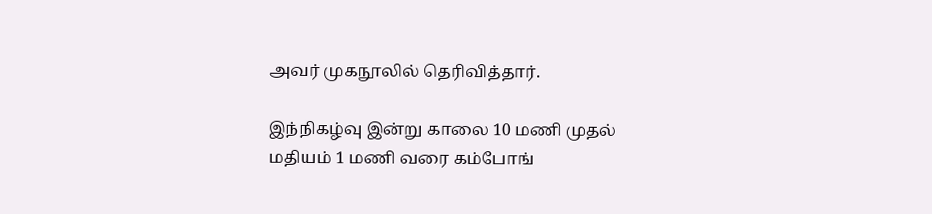அவர் முகநூலில் தெரிவித்தார்.

இந்நிகழ்வு இன்று காலை 10 மணி முதல் மதியம் 1 மணி வரை கம்போங்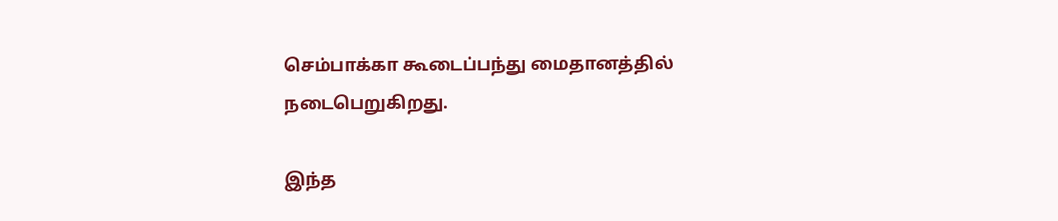செம்பாக்கா கூடைப்பந்து மைதானத்தில் நடைபெறுகிறது.

இந்த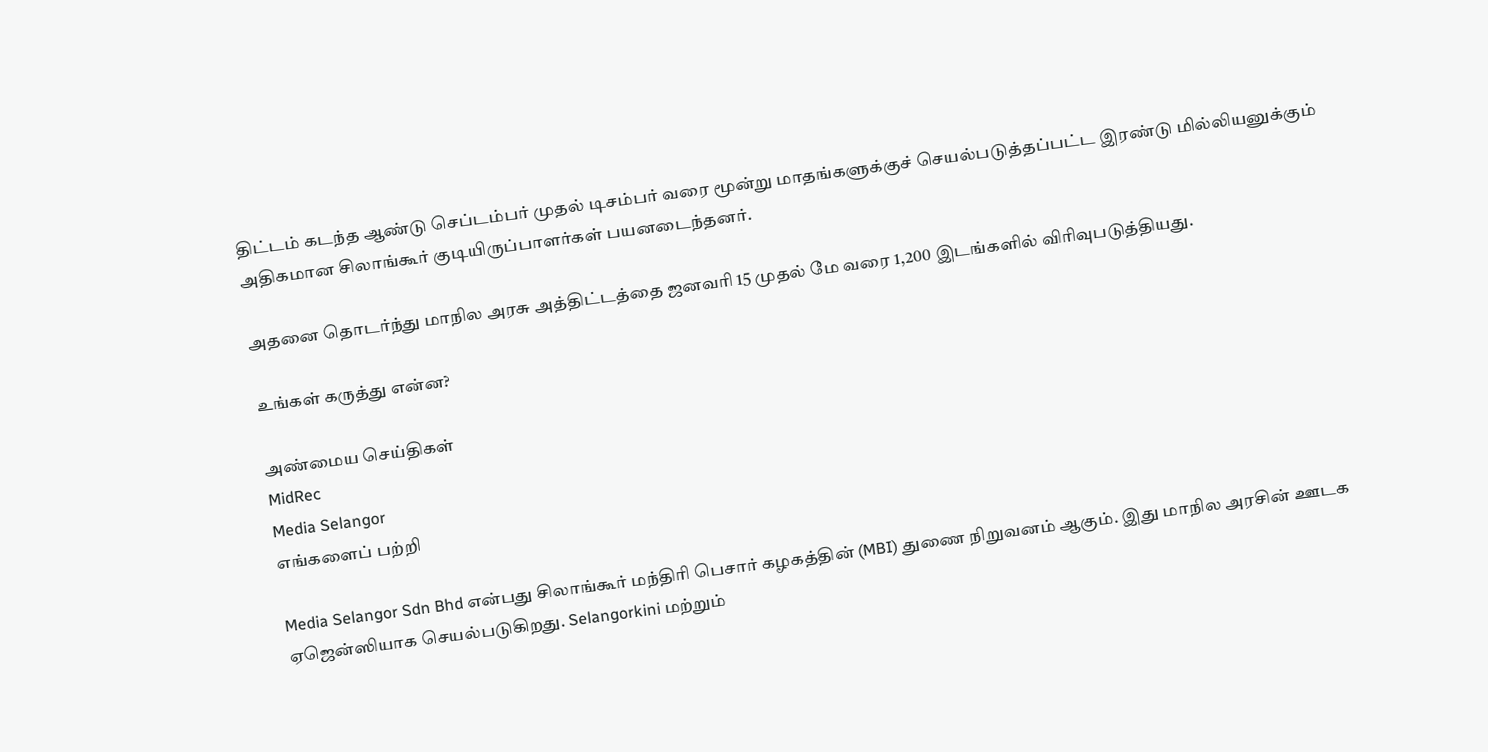திட்டம் கடந்த ஆண்டு செப்டம்பர் முதல் டிசம்பர் வரை மூன்று மாதங்களுக்குச் செயல்படுத்தப்பட்ட இரண்டு மில்லியனுக்கும் அதிகமான சிலாங்கூர் குடியிருப்பாளர்கள் பயனடைந்தனர்.

அதனை தொடர்ந்து மாநில அரசு அத்திட்டத்தை ஜனவரி 15 முதல் மே வரை 1,200 இடங்களில் விரிவுபடுத்தியது.

உங்கள் கருத்து என்ன?

அண்மைய செய்திகள்
MidRec
Media Selangor
எங்களைப் பற்றி

Media Selangor Sdn Bhd என்பது சிலாங்கூர் மந்திரி பெசார் கழகத்தின் (MBI) துணை நிறுவனம் ஆகும். இது மாநில அரசின் ஊடக ஏஜென்ஸியாக செயல்படுகிறது. Selangorkini மற்றும்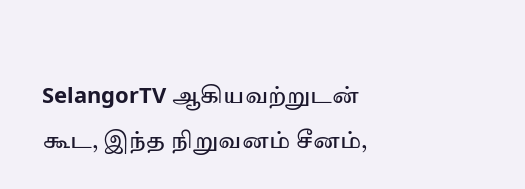SelangorTV ஆகியவற்றுடன் கூட, இந்த நிறுவனம் சீனம்,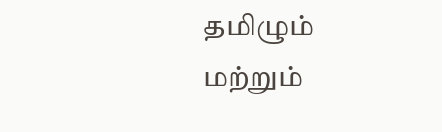தமிழும் மற்றும்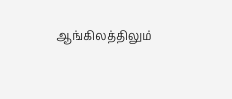ஆங்கிலத்திலும்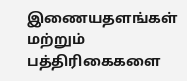இணையதளங்கள் மற்றும் பத்திரிகைகளை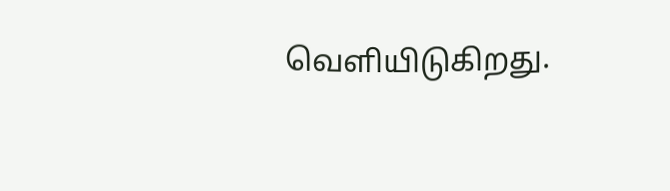வெளியிடுகிறது.